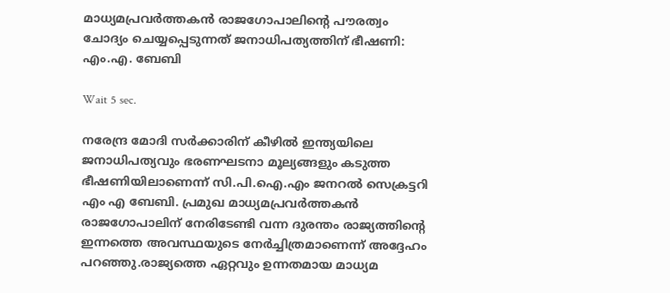മാധ്യമപ്രവർത്തകൻ രാജഗോപാലിന്റെ പൗരത്വം ചോദ്യം ചെയ്യപ്പെടുന്നത് ജനാധിപത്യത്തിന് ഭീഷണി: എം.എ. ബേബി

Wait 5 sec.

നരേന്ദ്ര മോദി സർക്കാരിന് കീഴിൽ ഇന്ത്യയിലെ ജനാധിപത്യവും ഭരണഘടനാ മൂല്യങ്ങളും കടുത്ത ഭീഷണിയിലാണെന്ന് സി.പി.ഐ.എം ജനറൽ സെക്രട്ടറി എം എ ബേബി. പ്രമുഖ മാധ്യമപ്രവർത്തകൻ രാജഗോപാലിന് നേരിടേണ്ടി വന്ന ദുരന്തം രാജ്യത്തിന്റെ ഇന്നത്തെ അവസ്ഥയുടെ നേർച്ചിത്രമാണെന്ന് അദ്ദേഹം പറഞ്ഞു.രാജ്യത്തെ ഏറ്റവും ഉന്നതമായ മാധ്യമ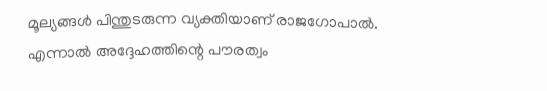മൂല്യങ്ങൾ പിന്തുടരുന്ന വ്യക്തിയാണ് രാജഗോപാൽ. എന്നാൽ അദ്ദേഹത്തിന്റെ പൗരത്വം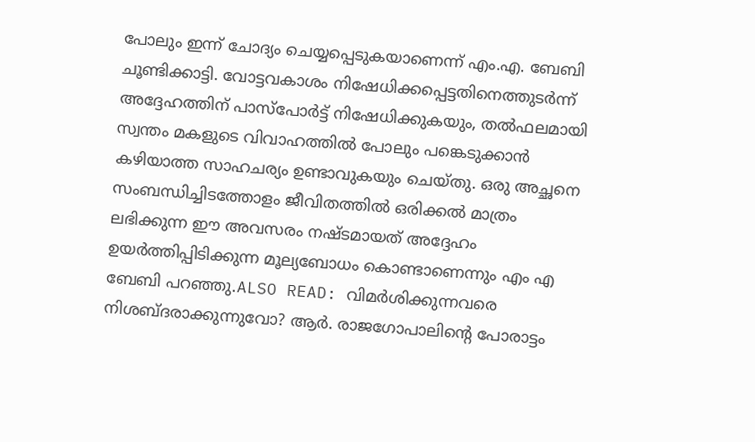പോലും ഇന്ന് ചോദ്യം ചെയ്യപ്പെടുകയാണെന്ന് എം.എ. ബേബി ചൂണ്ടിക്കാട്ടി. വോട്ടവകാശം നിഷേധിക്കപ്പെട്ടതിനെത്തുടർന്ന് അദ്ദേഹത്തിന് പാസ്‌പോർട്ട് നിഷേധിക്കുകയും, തൽഫലമായി സ്വന്തം മകളുടെ വിവാഹത്തിൽ പോലും പങ്കെടുക്കാൻ കഴിയാത്ത സാഹചര്യം ഉണ്ടാവുകയും ചെയ്തു. ഒരു അച്ഛനെ സംബന്ധിച്ചിടത്തോളം ജീവിതത്തിൽ ഒരിക്കൽ മാത്രം ലഭിക്കുന്ന ഈ അവസരം നഷ്ടമായത് അദ്ദേഹം ഉയർത്തിപ്പിടിക്കുന്ന മൂല്യബോധം കൊണ്ടാണെന്നും എം എ ബേബി പറഞ്ഞു.ALSO READ: വിമർശിക്കുന്നവരെ നിശബ്ദരാക്കുന്നുവോ? ആർ. രാജഗോപാലിന്റെ പോരാട്ടം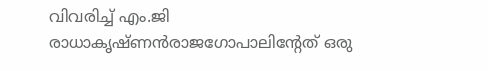വിവരിച്ച് എം.ജി രാധാകൃഷ്ണൻരാജഗോപാലിന്റേത് ഒരു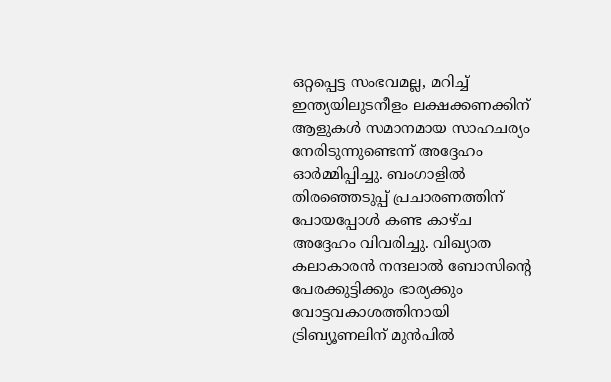ഒറ്റപ്പെട്ട സംഭവമല്ല, മറിച്ച് ഇന്ത്യയിലുടനീളം ലക്ഷക്കണക്കിന് ആളുകൾ സമാനമായ സാഹചര്യം നേരിടുന്നുണ്ടെന്ന് അദ്ദേഹം ഓർമ്മിപ്പിച്ചു. ബംഗാളിൽ തിരഞ്ഞെടുപ്പ് പ്രചാരണത്തിന് പോയപ്പോൾ കണ്ട കാഴ്ച അദ്ദേഹം വിവരിച്ചു. വിഖ്യാത കലാകാരൻ നന്ദലാൽ ബോസിന്റെ പേരക്കുട്ടിക്കും ഭാര്യക്കും വോട്ടവകാശത്തിനായി ട്രിബ്യൂണലിന് മുൻപിൽ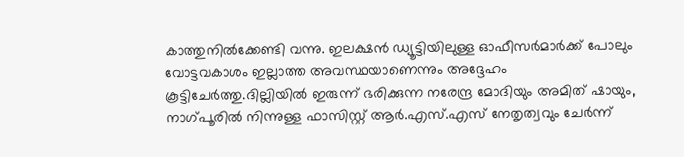കാത്തുനിൽക്കേണ്ടി വന്നു. ഇലക്ഷൻ ഡ്യൂട്ടിയിലുള്ള ഓഫീസർമാർക്ക് പോലും വോട്ടവകാശം ഇല്ലാത്ത അവസ്ഥയാണെന്നും അദ്ദേഹം കൂട്ടിചേർത്തു.ദില്ലിയിൽ ഇരുന്ന് ഭരിക്കുന്ന നരേന്ദ്ര മോദിയും അമിത് ഷായും, നാഗ്പൂരിൽ നിന്നുള്ള ഫാസിസ്റ്റ് ആർ.എസ്.എസ് നേതൃത്വവും ചേർന്ന്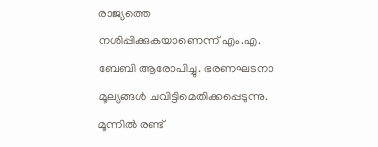രാജ്യത്തെ നശിപ്പിക്കുകയാണെന്ന് എം.എ. ബേബി ആരോപിച്ചു. ഭരണഘടനാ മൂല്യങ്ങൾ ചവിട്ടിമെതിക്കപ്പെടുന്നു. മൂന്നിൽ രണ്ട്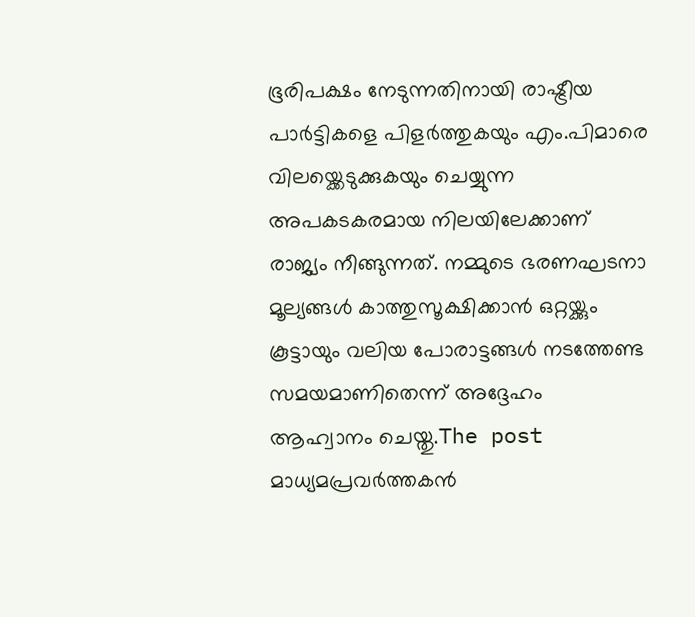ഭൂരിപക്ഷം നേടുന്നതിനായി രാഷ്ട്രീയ പാർട്ടികളെ പിളർത്തുകയും എം.പിമാരെ വിലയ്ക്കെടുക്കുകയും ചെയ്യുന്ന അപകടകരമായ നിലയിലേക്കാണ് രാജ്യം നീങ്ങുന്നത്. നമ്മുടെ ഭരണഘടനാ മൂല്യങ്ങൾ കാത്തുസൂക്ഷിക്കാൻ ഒറ്റയ്ക്കും കൂട്ടായും വലിയ പോരാട്ടങ്ങൾ നടത്തേണ്ട സമയമാണിതെന്ന് അദ്ദേഹം ആഹ്വാനം ചെയ്തു.The post മാധ്യമപ്രവർത്തകൻ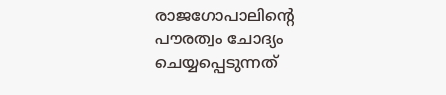രാജഗോപാലിന്റെ പൗരത്വം ചോദ്യം ചെയ്യപ്പെടുന്നത്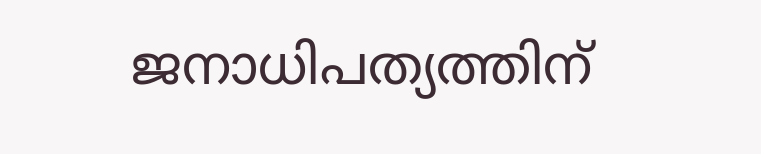ജനാധിപത്യത്തിന്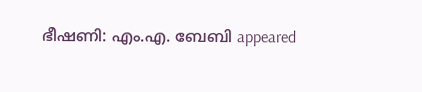ഭീഷണി: എം.എ. ബേബി appeared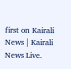first on Kairali News | Kairali News Live.